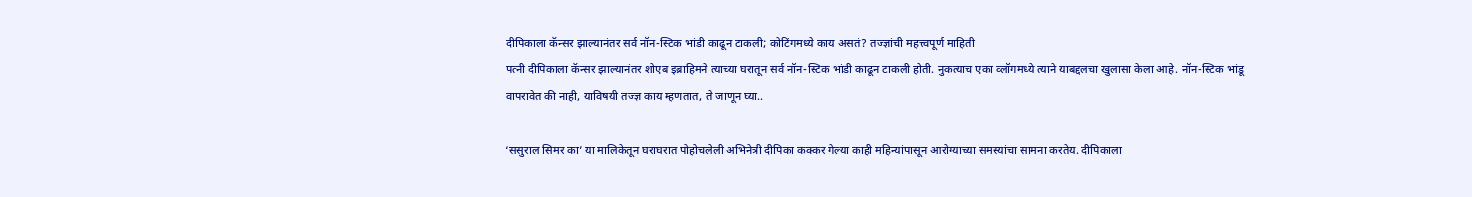दीपिकाला कॅन्सर झाल्यानंतर सर्व नॉन-स्टिक भांडी काढून टाकली; कोटिंगमध्ये काय असतं? तज्ज्ञांची महत्त्वपूर्ण माहिती
पत्नी दीपिकाला कॅन्सर झाल्यानंतर शोएब इब्राहिमने त्याच्या घरातून सर्व नॉन-स्टिक भांडी काढून टाकली होती. नुकत्याच एका व्लॉगमध्ये त्याने याबद्दलचा खुलासा केला आहे. नॉन-स्टिक भांडू वापरावेत की नाही, याविषयी तज्ज्ञ काय म्हणतात, ते जाणून घ्या..

‘ससुराल सिमर का’ या मालिकेतून घराघरात पोहोचलेली अभिनेत्री दीपिका कक्कर गेल्या काही महिन्यांपासून आरोग्याच्या समस्यांचा सामना करतेय. दीपिकाला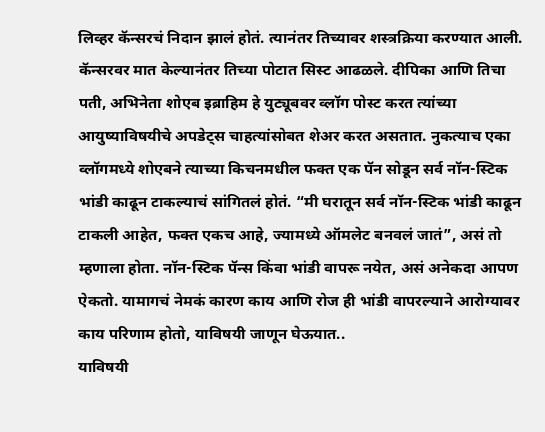लिव्हर कॅन्सरचं निदान झालं होतं. त्यानंतर तिच्यावर शस्त्रक्रिया करण्यात आली. कॅन्सरवर मात केल्यानंतर तिच्या पोटात सिस्ट आढळले. दीपिका आणि तिचा पती, अभिनेता शोएब इब्राहिम हे युट्यूबवर व्लॉग पोस्ट करत त्यांच्या आयुष्याविषयीचे अपडेट्स चाहत्यांसोबत शेअर करत असतात. नुकत्याच एका व्लॉगमध्ये शोएबने त्याच्या किचनमधील फक्त एक पॅन सोडून सर्व नॉन-स्टिक भांडी काढून टाकल्याचं सांगितलं होतं. “मी घरातून सर्व नॉन-स्टिक भांडी काढून टाकली आहेत, फक्त एकच आहे, ज्यामध्ये ऑमलेट बनवलं जातं”, असं तो म्हणाला होता. नॉन-स्टिक पॅन्स किंवा भांडी वापरू नयेत, असं अनेकदा आपण ऐकतो. यामागचं नेमकं कारण काय आणि रोज ही भांडी वापरल्याने आरोग्यावर काय परिणाम होतो, याविषयी जाणून घेऊयात..
याविषयी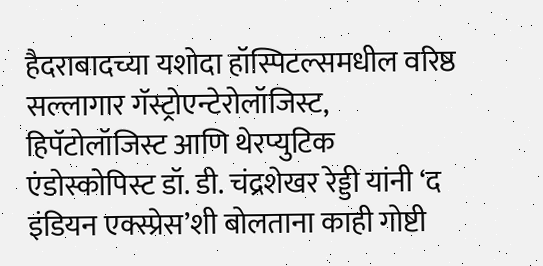हैदराबादच्या यशोदा हॉस्पिटल्समधील वरिष्ठ सल्लागार गॅस्ट्रोएन्टेरोलॉजिस्ट, हिपॅटोलॉजिस्ट आणि थेरप्युटिक एंडोस्कोपिस्ट डॉ. डी. चंद्रशेखर रेड्डी यांनी ‘द इंडियन एक्स्प्रेस’शी बोलताना काही गोष्टी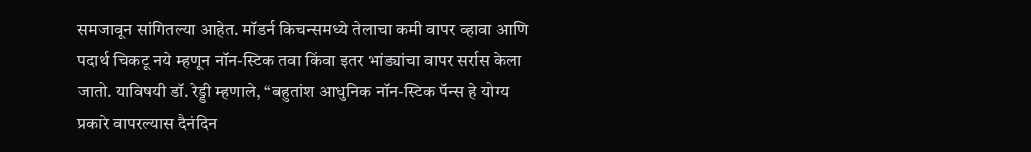समजावून सांगितल्या आहेत. मॉडर्न किचन्समध्ये तेलाचा कमी वापर व्हावा आणि पदार्थ चिकटू नये म्हणून नॉन-स्टिक तवा किंवा इतर भांड्यांचा वापर सर्रास केला जातो. याविषयी डॉ. रेड्डी म्हणाले, “बहुतांश आधुनिक नॉन-स्टिक पॅन्स हे योग्य प्रकारे वापरल्यास दैनंदिन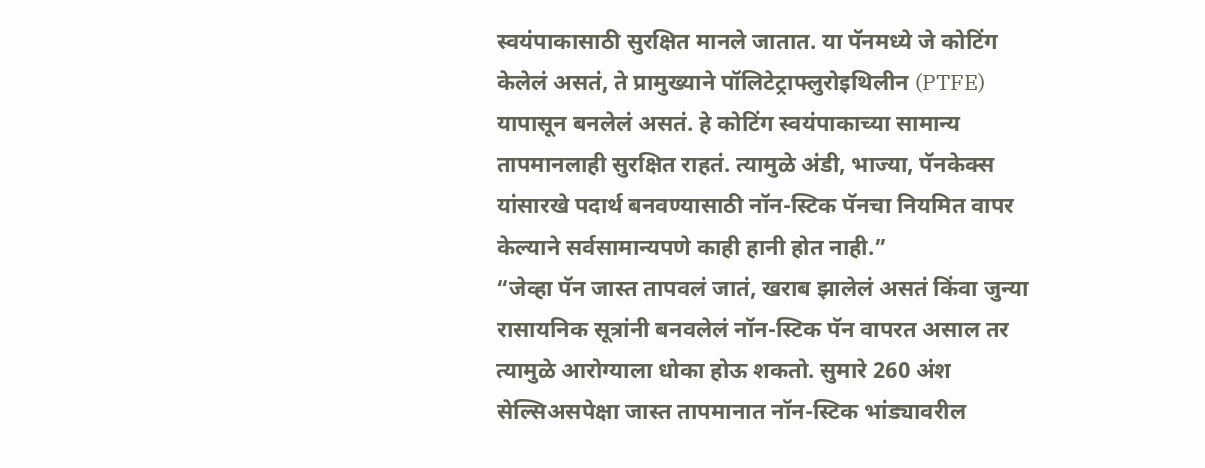स्वयंपाकासाठी सुरक्षित मानले जातात. या पॅनमध्ये जे कोटिंग केलेलं असतं, ते प्रामुख्याने पॉलिटेट्राफ्लुरोइथिलीन (PTFE) यापासून बनलेलं असतं. हे कोटिंग स्वयंपाकाच्या सामान्य तापमानलाही सुरक्षित राहतं. त्यामुळे अंडी, भाज्या, पॅनकेक्स यांसारखे पदार्थ बनवण्यासाठी नॉन-स्टिक पॅनचा नियमित वापर केल्याने सर्वसामान्यपणे काही हानी होत नाही.”
“जेव्हा पॅन जास्त तापवलं जातं, खराब झालेलं असतं किंवा जुन्या रासायनिक सूत्रांनी बनवलेलं नॉन-स्टिक पॅन वापरत असाल तर त्यामुळे आरोग्याला धोका होऊ शकतो. सुमारे 260 अंश सेल्सिअसपेक्षा जास्त तापमानात नॉन-स्टिक भांड्यावरील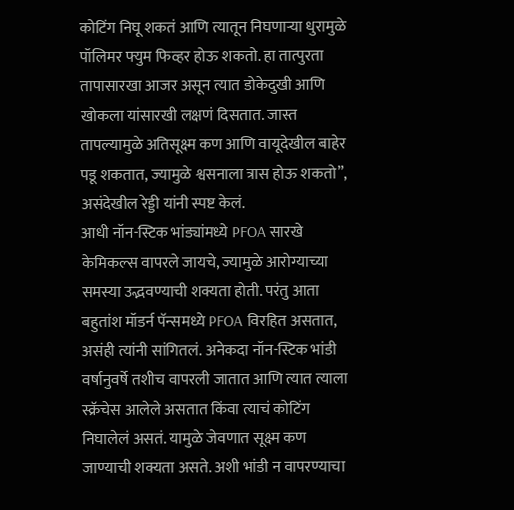कोटिंग निघू शकतं आणि त्यातून निघणाऱ्या धुरामुळे पॉलिमर फ्युम फिव्हर होऊ शकतो. हा तात्पुरता तापासारखा आजर असून त्यात डोकेदुखी आणि खोकला यांसारखी लक्षणं दिसतात. जास्त तापल्यामुळे अतिसूक्ष्म कण आणि वायूदेखील बाहेर पडू शकतात, ज्यामुळे श्वसनाला त्रास होऊ शकतो”, असंदेखील रेड्डी यांनी स्पष्ट केलं.
आधी नॉन-स्टिक भांड्यांमध्ये PFOA सारखे केमिकल्स वापरले जायचे, ज्यामुळे आरोग्याच्या समस्या उद्भवण्याची शक्यता होती. परंतु आता बहुतांश मॉडर्न पॅन्समध्ये PFOA विरहित असतात, असंही त्यांनी सांगितलं. अनेकदा नॉन-स्टिक भांडी वर्षानुवर्षे तशीच वापरली जातात आणि त्यात त्याला स्क्रॅचेस आलेले असतात किंवा त्याचं कोटिंग निघालेलं असतं. यामुळे जेवणात सूक्ष्म कण जाण्याची शक्यता असते. अशी भांडी न वापरण्याचा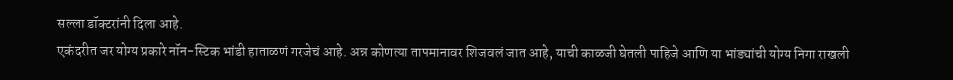सल्ला डॉक्टरांनी दिला आहे.
एकंदरीत जर योग्य प्रकारे नॉन-स्टिक भांडी हाताळणं गरजेचं आहे. अन्न कोणत्या तापमानावर शिजवलं जात आहे, याची काळजी घेतली पाहिजे आणि या भांड्यांची योग्य निगा राखली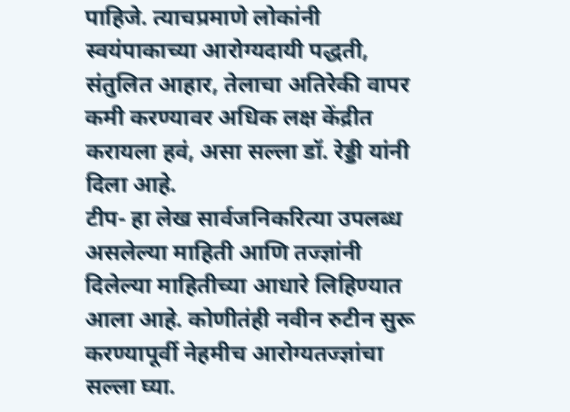पाहिजे. त्याचप्रमाणे लोकांनी स्वयंपाकाच्या आरोग्यदायी पद्धती, संतुलित आहार, तेलाचा अतिरेकी वापर कमी करण्यावर अधिक लक्ष केंद्रीत करायला हवं, असा सल्ला डॉ. रेड्डी यांनी दिला आहे.
टीप- हा लेख सार्वजनिकरित्या उपलब्ध असलेल्या माहिती आणि तज्ज्ञांनी दिलेल्या माहितीच्या आधारे लिहिण्यात आला आहे. कोणीतंही नवीन रुटीन सुरू करण्यापूर्वी नेहमीच आरोग्यतज्ज्ञांचा सल्ला घ्या.